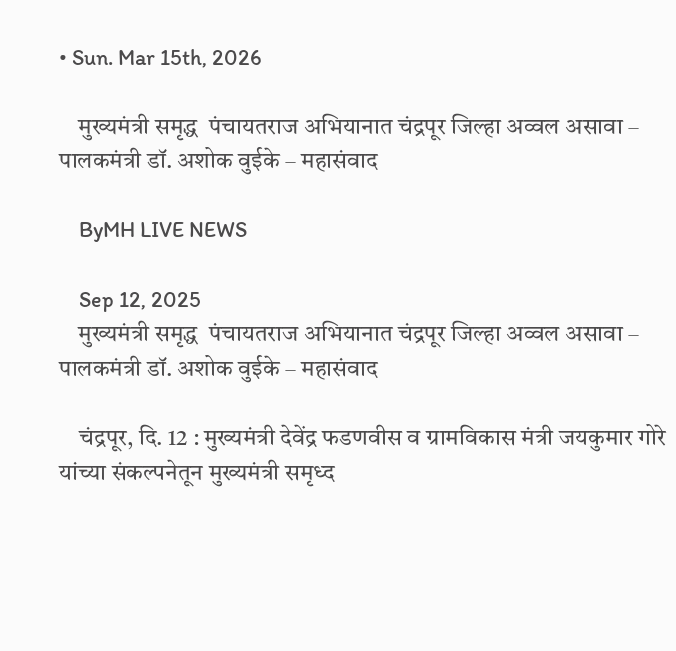• Sun. Mar 15th, 2026

    मुख्यमंत्री समृद्ध  पंचायतराज अभियानात चंद्रपूर जिल्हा अव्वल असावा – पालकमंत्री डॉ. अशोक वुईके – महासंवाद

    ByMH LIVE NEWS

    Sep 12, 2025
    मुख्यमंत्री समृद्ध  पंचायतराज अभियानात चंद्रपूर जिल्हा अव्वल असावा – पालकमंत्री डॉ. अशोक वुईके – महासंवाद

    चंद्रपूर, दि. 12 : मुख्यमंत्री देवेंद्र फडणवीस व ग्रामविकास मंत्री जयकुमार गोरे यांच्या संकल्पनेतून मुख्यमंत्री समृध्द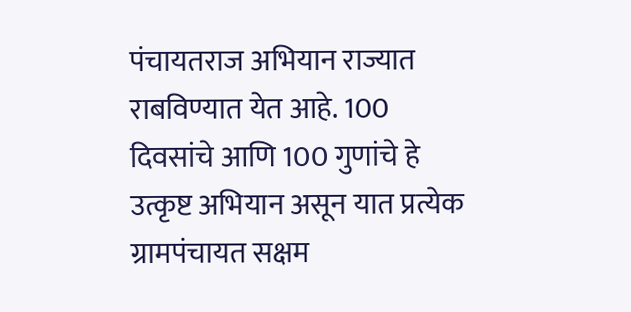पंचायतराज अभियान राज्यात राबविण्यात येत आहे. 100 दिवसांचे आणि 100 गुणांचे हे उत्कृष्ट अभियान असून यात प्रत्येक ग्रामपंचायत सक्षम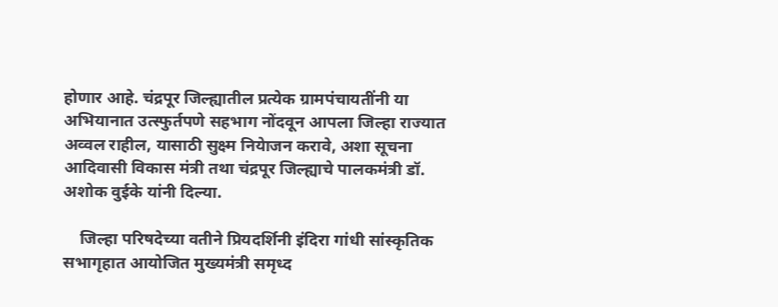होणार आहे. चंद्रपूर जिल्ह्यातील प्रत्येक ग्रामपंचायतींनी या अभियानात उत्स्फुर्तपणे सहभाग नोंदवून आपला जिल्हा राज्यात अव्वल राहील, यासाठी सुक्ष्म नियेाजन करावे, अशा सूचना आदिवासी विकास मंत्री तथा चंद्रपूर जिल्ह्याचे पालकमंत्री डॉ. अशोक वुईके यांनी दिल्या.

    जिल्हा परिषदेच्या वतीने प्रियदर्शिनी इंदिरा गांधी सांस्कृतिक सभागृहात आयोजित मुख्यमंत्री समृध्द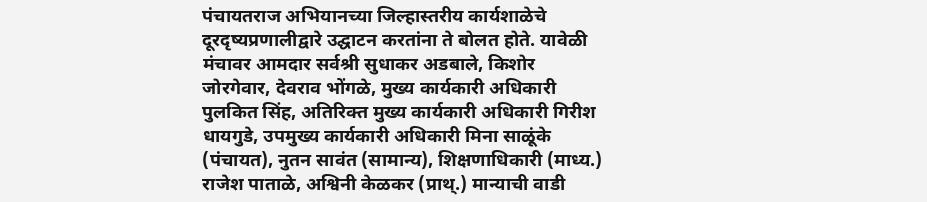पंचायतराज अभियानच्या जिल्हास्तरीय कार्यशाळेचे दूरदृष्यप्रणालीद्वारे उद्घाटन करतांना ते बोलत होते. यावेळी मंचावर आमदार सर्वश्री सुधाकर अडबाले, किशोर जोरगेवार, देवराव भोंगळे, मुख्य कार्यकारी अधिकारी पुलकित सिंह, अतिरिक्त मुख्य कार्यकारी अधिकारी गिरीश धायगुडे, उपमुख्य कार्यकारी अधिकारी मिना साळूंके (पंचायत), नुतन सावंत (सामान्य), शिक्षणाधिकारी (माध्य.) राजेश पाताळे, अश्विनी केळकर (प्राथ्.) मान्याची वाडी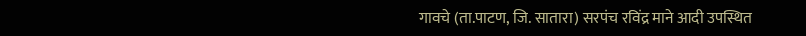गावचे (ता.पाटण, जि. सातारा) सरपंच रविंद्र माने आदी उपस्थित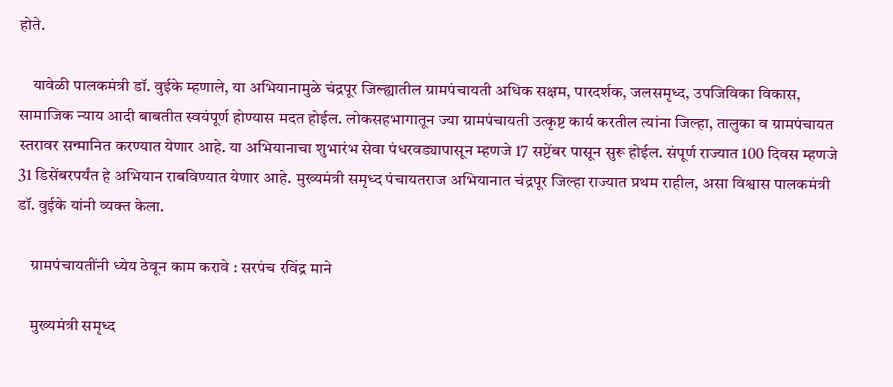होते.

    यावेळी पालकमंत्री डॉ. वुईके म्हणाले, या अभियानामुळे चंद्रपूर जिल्ह्यातील ग्रामपंचायती अधिक सक्षम, पारदर्शक, जलसमृध्द, उपजिविका विकास, सामाजिक न्याय आदी बाबतीत स्वयंपूर्ण होण्यास मदत होईल. लोकसहभागातून ज्या ग्रामपंचायती उत्कृष्ट कार्य करतील त्यांना जिल्हा, तालुका व ग्रामपंचायत स्तरावर सन्मानित करण्यात येणार आहे. या अभियानाचा शुभारंभ सेवा पंधरवड्यापासून म्हणजे 17 सप्टेंबर पासून सुरू होईल. संपूर्ण राज्यात 100 दिवस म्हणजे 31 डिसेंबरपर्यंत हे अभियान राबविण्यात येणार आहे. मुख्यमंत्री समृध्द पंचायतराज अभियानात चंद्रपूर जिल्हा राज्यात प्रथम राहील, असा विश्वास पालकमंत्री डॉ. वुईके यांनी व्यक्त केला.

    ग्रामपंचायतींनी ध्येय ठेवून काम करावे : सरपंच रविंद्र माने

    मुख्यमंत्री समृध्द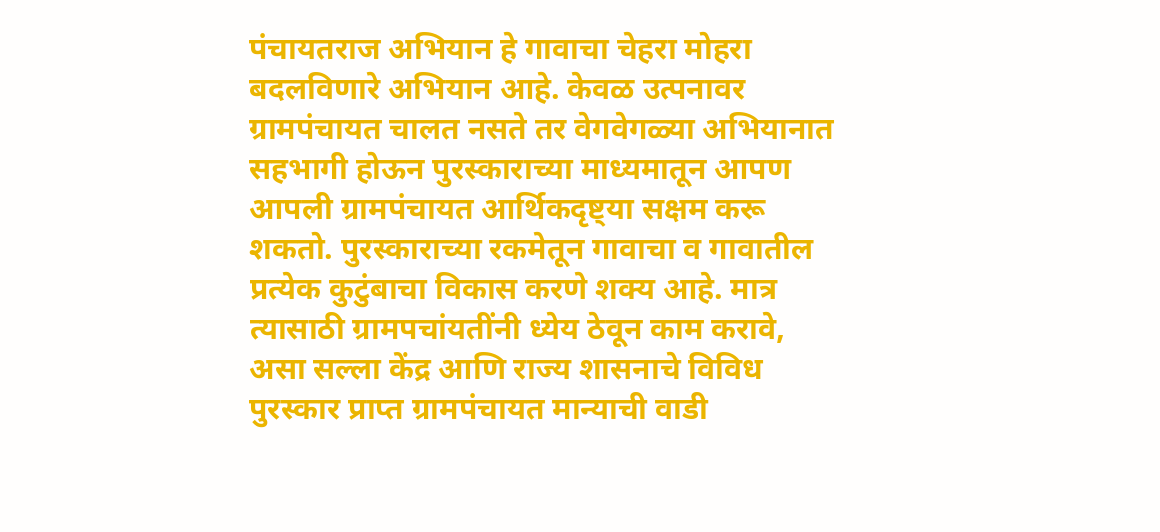पंचायतराज अभियान हे गावाचा चेहरा मोहरा बदलविणारे अभियान आहे. केवळ उत्पनावर ग्रामपंचायत चालत नसते तर वेगवेगळ्या अभियानात सहभागी होऊन पुरस्काराच्या माध्यमातून आपण आपली ग्रामपंचायत आर्थिकदृष्ट्या सक्षम करू शकतो. पुरस्काराच्या रकमेतून गावाचा व गावातील प्रत्येक कुटुंबाचा विकास करणे शक्य आहे. मात्र त्यासाठी ग्रामपचांयतींनी ध्येय ठेवून काम करावे, असा सल्ला केंद्र आणि राज्य शासनाचे विविध पुरस्कार प्राप्त ग्रामपंचायत मान्याची वाडी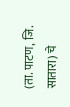(ता. पाटण, जि. सातारा) चे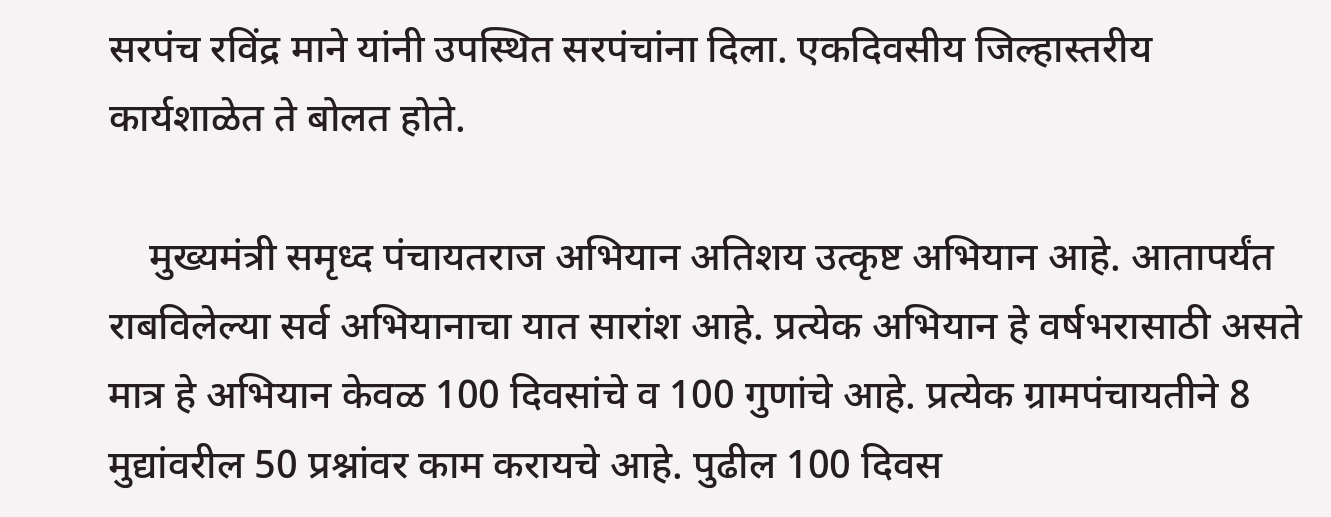सरपंच रविंद्र माने यांनी उपस्थित सरपंचांना दिला. एकदिवसीय जिल्हास्तरीय कार्यशाळेत ते बोलत होते.

    मुख्यमंत्री समृध्द पंचायतराज अभियान अतिशय उत्कृष्ट अभियान आहे. आतापर्यंत राबविलेल्या सर्व अभियानाचा यात सारांश आहे. प्रत्येक अभियान हे वर्षभरासाठी असते मात्र हे अभियान केवळ 100 दिवसांचे व 100 गुणांचे आहे. प्रत्येक ग्रामपंचायतीने 8 मुद्यांवरील 50 प्रश्नांवर काम करायचे आहे. पुढील 100 दिवस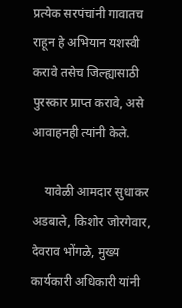प्रत्येक सरपंचांनी गावातच राहून हे अभियान यशस्वी करावे तसेच जिल्ह्यासाठी पुरस्कार प्राप्त करावे, असे आवाहनही त्यांनी केले.

    यावेळी आमदार सुधाकर अडबाले, किशोर जोरगेवार, देवराव भोंगळे, मुख्य कार्यकारी अधिकारी यांनी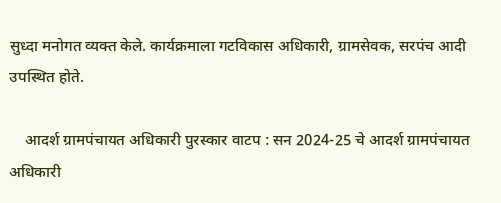सुध्दा मनोगत व्यक्त केले. कार्यक्रमाला गटविकास अधिकारी, ग्रामसेवक, सरपंच आदी उपस्थित होते.

    आदर्श ग्रामपंचायत अधिकारी पुरस्कार वाटप : सन 2024-25 चे आदर्श ग्रामपंचायत अधिकारी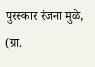पुरस्कार रंजना मुळे,  (ग्रा.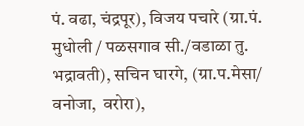पं. वढा, चंद्रपूर), विजय पचारे (ग्रा.पं. मुधोली / पळसगाव सी./वडाळा तु. भद्रावती), सचिन घारगे, (ग्रा.प.मेसा/ वनोजा,  वरोरा),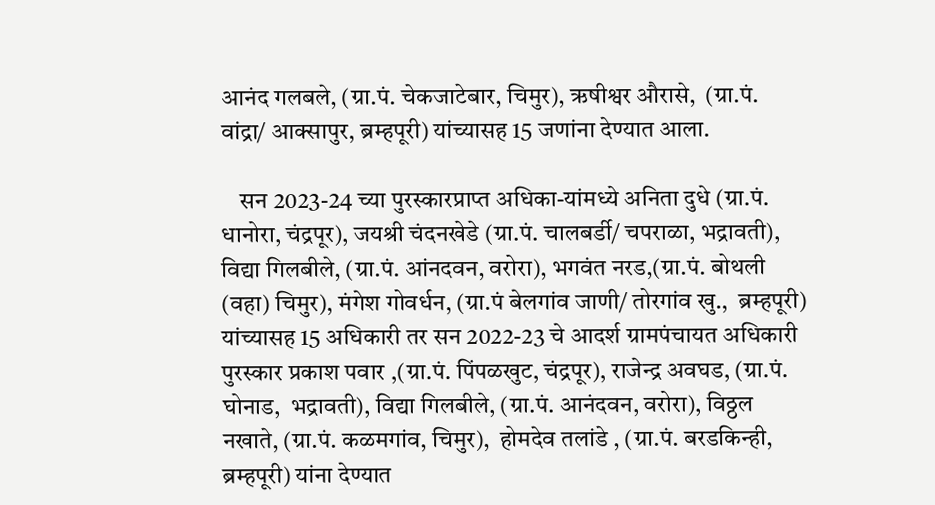आनंद गलबले, (ग्रा.पं. चेकजाटेबार, चिमुर), ऋषीश्वर औरासे,  (ग्रा.पं.  वांद्रा/ आक्सापुर, ब्रम्हपूरी) यांच्यासह 15 जणांना देण्यात आला.

    सन 2023-24 च्या पुरस्कारप्राप्त अधिका-यांमध्ये अनिता दुधे (ग्रा.पं.  धानोरा, चंद्रपूर), जयश्री चंदनखेडे (ग्रा.पं. चालबर्डी/ चपराळा, भद्रावती), विद्या गिलबीले, (ग्रा.पं. आंनदवन, वरोरा), भगवंत नरड,(ग्रा.पं. बोथली (वहा) चिमुर), मंगेश गोवर्धन, (ग्रा.पं बेलगांव जाणी/ तोरगांव खु.,  ब्रम्हपूरी) यांच्यासह 15 अधिकारी तर सन 2022-23 चे आदर्श ग्रामपंचायत अधिकारी पुरस्कार प्रकाश पवार ,(ग्रा.पं. पिंपळखुट, चंद्रपूर), राजेन्द्र अवघड, (ग्रा.पं. घोनाड,  भद्रावती), विद्या गिलबीले, (ग्रा.पं. आनंदवन, वरोरा), विठ्ठल नखाते, (ग्रा.पं. कळमगांव, चिमुर),  होमदेव तलांडे , (ग्रा.पं. बरडकिन्ही, ब्रम्हपूरी) यांना देण्यात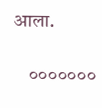आला.

    ०००००००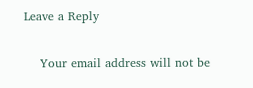Leave a Reply

    Your email address will not be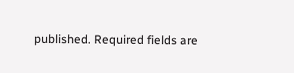published. Required fields are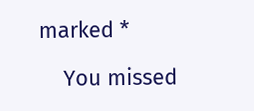marked *

    You missed